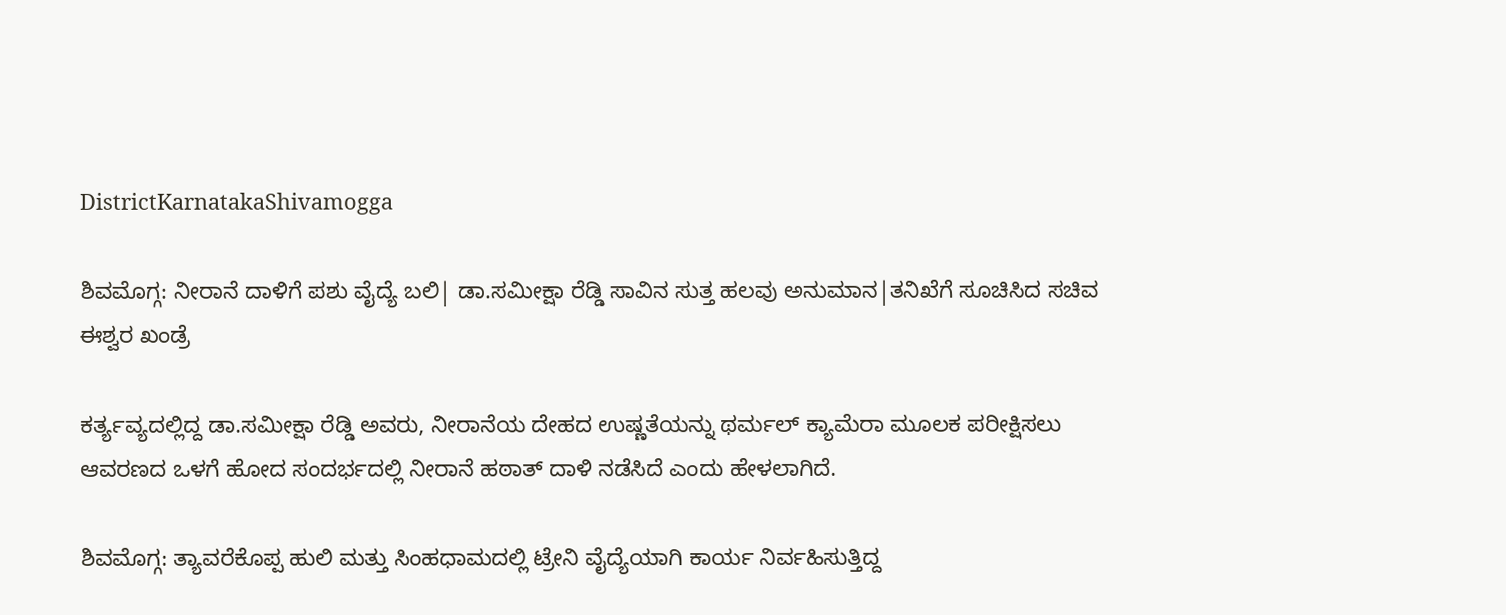DistrictKarnatakaShivamogga

ಶಿವಮೊಗ್ಗ: ನೀರಾನೆ ದಾಳಿಗೆ ಪಶು ವೈದ್ಯೆ ಬಲಿ| ಡಾ.ಸಮೀಕ್ಷಾ ರೆಡ್ಡಿ ಸಾವಿನ ಸುತ್ತ ಹಲವು ಅನುಮಾನ|ತನಿಖೆಗೆ ಸೂಚಿಸಿದ ಸಚಿವ ಈಶ್ವರ ಖಂಡ್ರೆ

ಕರ್ತ್ಯವ್ಯದಲ್ಲಿದ್ದ ಡಾ.ಸಮೀಕ್ಷಾ ರೆಡ್ಡಿ ಅವರು, ನೀರಾನೆಯ ದೇಹದ ಉಷ್ಣತೆಯನ್ನು ಥರ್ಮಲ್ ಕ್ಯಾಮೆರಾ ಮೂಲಕ ಪರೀಕ್ಷಿಸಲು ಆವರಣದ ಒಳಗೆ ಹೋದ ಸಂದರ್ಭದಲ್ಲಿ ನೀರಾನೆ ಹಠಾತ್ ದಾಳಿ ನಡೆಸಿದೆ ಎಂದು ಹೇಳಲಾಗಿದೆ.

ಶಿವಮೊಗ್ಗ: ತ್ಯಾವರೆಕೊಪ್ಪ ಹುಲಿ ಮತ್ತು ಸಿಂಹಧಾಮದಲ್ಲಿ ಟ್ರೇನಿ ವೈದ್ಯೆಯಾಗಿ ಕಾರ್ಯ ನಿರ್ವಹಿಸುತ್ತಿದ್ದ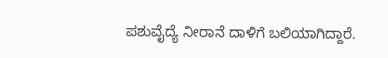ಪಶುವೈದ್ಯೆ ನೀರಾನೆ ದಾಳಿಗೆ ಬಲಿಯಾಗಿದ್ದಾರೆ.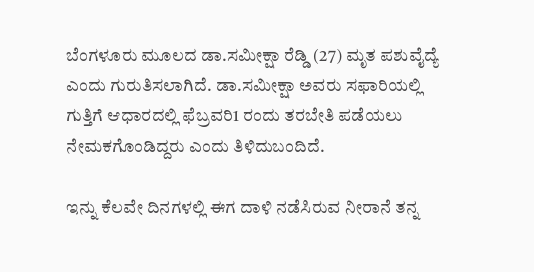ಬೆಂಗಳೂರು ಮೂಲದ ಡಾ.ಸಮೀಕ್ಷಾ ರೆಡ್ಡಿ (27) ಮೃತ ಪಶುವೈದ್ಯೆ ಎಂದು ಗುರುತಿಸಲಾಗಿದೆ. ಡಾ.ಸಮೀಕ್ಷಾ ಅವರು ಸಫಾರಿಯಲ್ಲಿ ಗುತ್ತಿಗೆ ಆಧಾರದಲ್ಲಿ ಫೆಬ್ರವರಿ1 ರಂದು ತರಬೇತಿ ಪಡೆಯಲು ನೇಮಕಗೊಂಡಿದ್ದರು ಎಂದು ತಿಳಿದುಬಂದಿದೆ.

ಇನ್ನು ಕೆಲವೇ ದಿನಗಳಲ್ಲಿ ಈಗ ದಾಳಿ ನಡೆಸಿರುವ ನೀರಾನೆ ತನ್ನ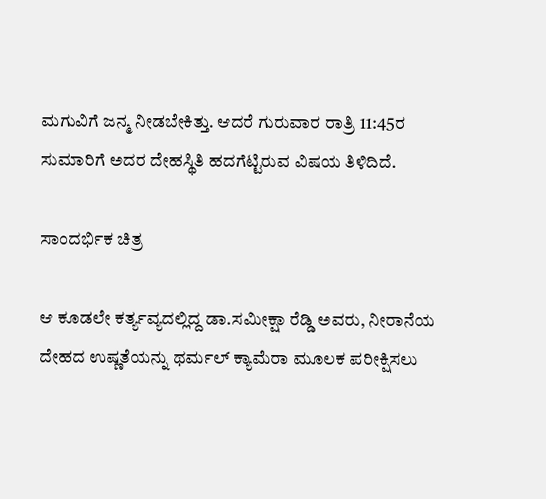ಮಗುವಿಗೆ ಜನ್ಮ ನೀಡಬೇಕಿತ್ತು. ಆದರೆ ಗುರುವಾರ ರಾತ್ರಿ 11:45ರ ಸುಮಾರಿಗೆ ಅದರ ದೇಹಸ್ಥಿತಿ ಹದಗೆಟ್ಟಿರುವ ವಿಷಯ ತಿಳಿದಿದೆ.

ಸಾಂದರ್ಭಿಕ ಚಿತ್ರ

ಆ ಕೂಡಲೇ ಕರ್ತ್ಯವ್ಯದಲ್ಲಿದ್ದ ಡಾ.ಸಮೀಕ್ಷಾ ರೆಡ್ಡಿ ಅವರು, ನೀರಾನೆಯ ದೇಹದ ಉಷ್ಣತೆಯನ್ನು ಥರ್ಮಲ್ ಕ್ಯಾಮೆರಾ ಮೂಲಕ ಪರೀಕ್ಷಿಸಲು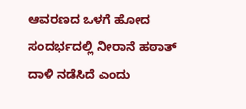ಆವರಣದ ಒಳಗೆ ಹೋದ ಸಂದರ್ಭದಲ್ಲಿ ನೀರಾನೆ ಹಠಾತ್ ದಾಳಿ ನಡೆಸಿದೆ ಎಂದು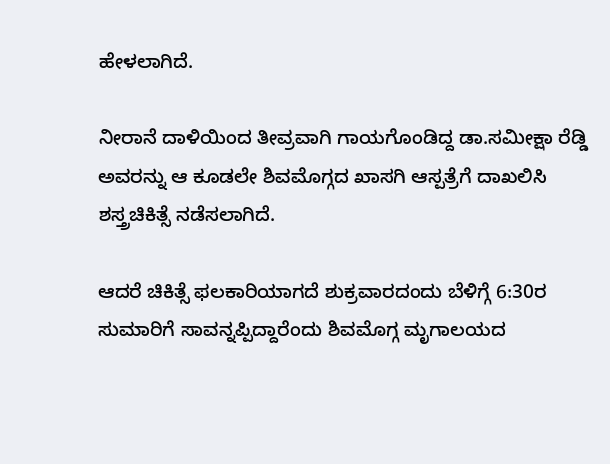ಹೇಳಲಾಗಿದೆ.

ನೀರಾನೆ ದಾಳಿಯಿಂದ ತೀವ್ರವಾಗಿ ಗಾಯಗೊಂಡಿದ್ದ ಡಾ.ಸಮೀಕ್ಷಾ ರೆಡ್ಡಿ ಅವರನ್ನು ಆ ಕೂಡಲೇ ಶಿವಮೊಗ್ಗದ ಖಾಸಗಿ ಆಸ್ಪತ್ರೆಗೆ ದಾಖಲಿಸಿ ಶಸ್ತ್ರಚಿಕಿತ್ಸೆ ನಡೆಸಲಾಗಿದೆ.

ಆದರೆ ಚಿಕಿತ್ಸೆ ಫಲಕಾರಿಯಾಗದೆ ಶುಕ್ರವಾರದಂದು ಬೆಳಿಗ್ಗೆ 6:30ರ ಸುಮಾರಿಗೆ ಸಾವನ್ನಪ್ಪಿದ್ದಾರೆಂದು ಶಿವಮೊಗ್ಗ ಮೃಗಾಲಯದ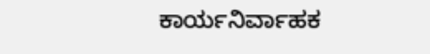ಕಾರ್ಯನಿರ್ವಾಹಕ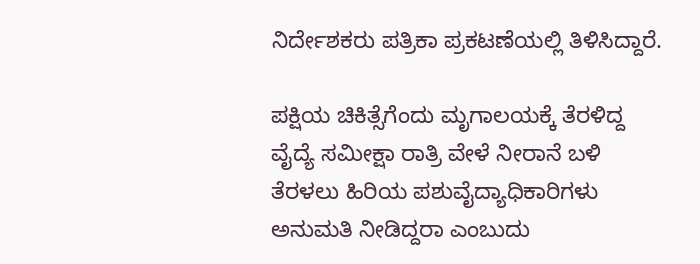ನಿರ್ದೇಶಕರು ಪತ್ರಿಕಾ ಪ್ರಕಟಣೆಯಲ್ಲಿ ತಿಳಿಸಿದ್ದಾರೆ.

ಪಕ್ಷಿಯ ಚಿಕಿತ್ಸೆಗೆಂದು ಮೃಗಾಲಯಕ್ಕೆ ತೆರಳಿದ್ದ ವೈದ್ಯೆ ಸಮೀಕ್ಷಾ ರಾತ್ರಿ ವೇಳೆ ನೀರಾನೆ ಬಳಿ ತೆರಳಲು ಹಿರಿಯ ಪಶುವೈದ್ಯಾಧಿಕಾರಿಗಳು ಅನುಮತಿ ನೀಡಿದ್ದರಾ ಎಂಬುದು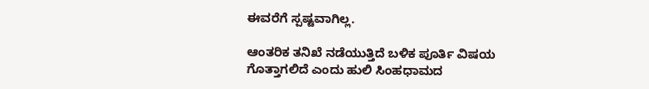ಈವರೆಗೆ ಸ್ಪಷ್ಟವಾಗಿಲ್ಲ.

ಆಂತರಿಕ ತನಿಖೆ ನಡೆಯುತ್ತಿದೆ ಬಳಿಕ ಪೂರ್ತಿ ವಿಷಯ ಗೊತ್ತಾಗಲಿದೆ ಎಂದು ಹುಲಿ ಸಿಂಹಧಾಮದ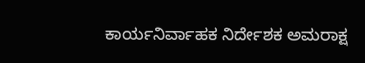ಕಾರ್ಯನಿರ್ವಾಹಕ ನಿರ್ದೇಶಕ ಅಮರಾಕ್ಷ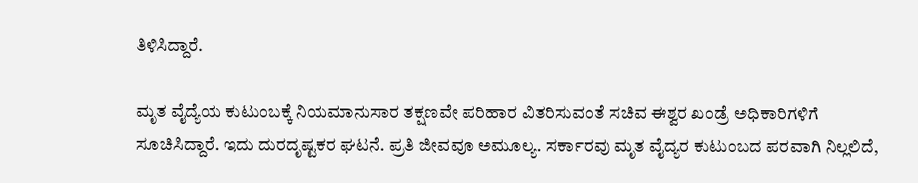ತಿಳಿಸಿದ್ದಾರೆ.

ಮೃತ ವೈದ್ಯೆಯ ಕುಟುಂಬಕ್ಕೆ ನಿಯಮಾನುಸಾರ ತಕ್ಷಣವೇ ಪರಿಹಾರ ವಿತರಿಸುವಂತೆ ಸಚಿವ ಈಶ್ವರ ಖಂಡ್ರೆ ಅಧಿಕಾರಿಗಳಿಗೆ ಸೂಚಿಸಿದ್ದಾರೆ. ಇದು ದುರದೃಷ್ಟಕರ ಘಟನೆ. ಪ್ರತಿ ಜೀವವೂ ಅಮೂಲ್ಯ. ಸರ್ಕಾರವು ಮೃತ ವೈದ್ಯರ ಕುಟುಂಬದ ಪರವಾಗಿ ನಿಲ್ಲಲಿದೆ,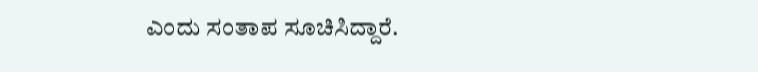ಎಂದು ಸಂತಾಪ ಸೂಚಿಸಿದ್ದಾರೆ.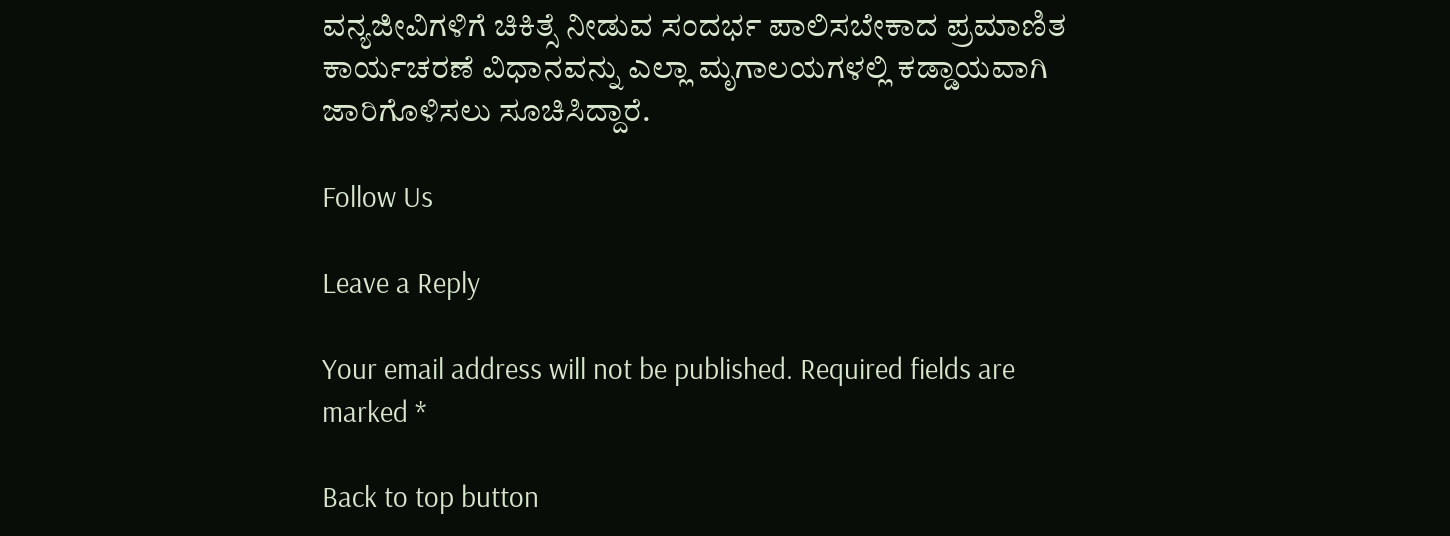ವನ್ಯಜೀವಿಗಳಿಗೆ ಚಿಕಿತ್ಸೆ ನೀಡುವ ಸಂದರ್ಭ ಪಾಲಿಸಬೇಕಾದ ಪ್ರಮಾಣಿತ ಕಾರ್ಯಚರಣೆ ವಿಧಾನವನ್ನು ಎಲ್ಲಾ ಮೃಗಾಲಯಗಳಲ್ಲಿ ಕಡ್ಡಾಯವಾಗಿ ಜಾರಿಗೊಳಿಸಲು ಸೂಚಿಸಿದ್ದಾರೆ.

Follow Us

Leave a Reply

Your email address will not be published. Required fields are marked *

Back to top button